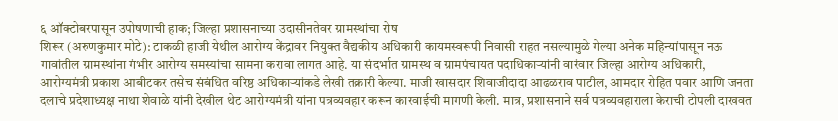६ ऑक्टोबरपासून उपोषणाची हाक; जिल्हा प्रशासनाच्या उदासीनतेवर ग्रामस्थांचा रोष
शिरूर (अरुणकुमार मोटे): टाकळी हाजी येथील आरोग्य केंद्रावर नियुक्त वैद्यकीय अधिकारी कायमस्वरूपी निवासी राहत नसल्यामुळे गेल्या अनेक महिन्यांपासून नऊ गावांतील ग्रामस्थांना गंभीर आरोग्य समस्यांचा सामना करावा लागत आहे. या संदर्भात ग्रामस्थ व ग्रामपंचायत पदाधिकाऱ्यांनी वारंवार जिल्हा आरोग्य अधिकारी, आरोग्यमंत्री प्रकाश आबीटकर तसेच संबंधित वरिष्ठ अधिकाऱ्यांकडे लेखी तक्रारी केल्या. माजी खासदार शिवाजीदादा आढळराव पाटील, आमदार रोहित पवार आणि जनता दलाचे प्रदेशाध्यक्ष नाथा शेवाळे यांनी देखील थेट आरोग्यमंत्री यांना पत्रव्यवहार करून कारवाईची मागणी केली. मात्र, प्रशासनाने सर्व पत्रव्यवहाराला केराची टोपली दाखवत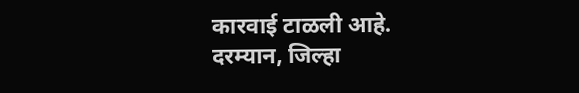कारवाई टाळली आहे.
दरम्यान, जिल्हा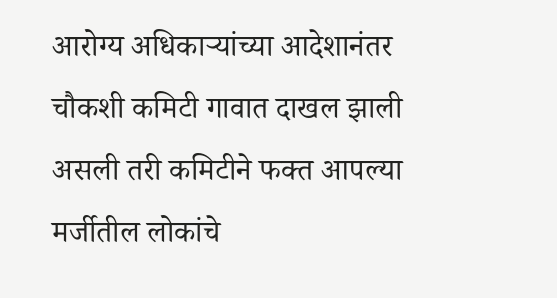आरोग्य अधिकाऱ्यांच्या आदेशानंतर चौकशी कमिटी गावात दाखल झाली असली तरी कमिटीने फक्त आपल्या मर्जीतील लोकांचे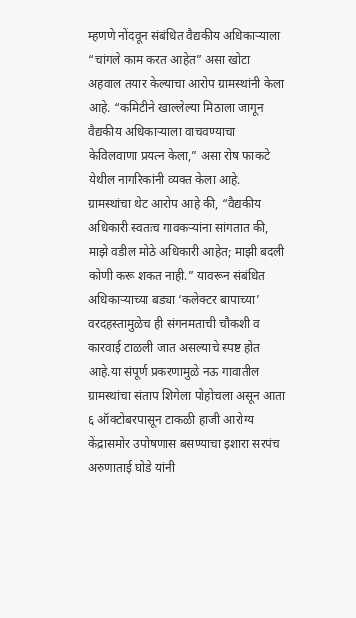म्हणणे नोंदवून संबंधित वैद्यकीय अधिकाऱ्याला “चांगले काम करत आहेत” असा खोटा अहवाल तयार केल्याचा आरोप ग्रामस्थांनी केला आहे. “कमिटीने खाल्लेल्या मिठाला जागून वैद्यकीय अधिकाऱ्याला वाचवण्याचा केविलवाणा प्रयत्न केला,” असा रोष फाकटे येथील नागरिकांनी व्यक्त केला आहे.
ग्रामस्थांचा थेट आरोप आहे की, “वैद्यकीय अधिकारी स्वतःच गावकऱ्यांना सांगतात की, माझे वडील मोठे अधिकारी आहेत; माझी बदली कोणी करू शकत नाही.” यावरून संबंधित अधिकाऱ्याच्या बड्या ‘कलेक्टर बापाच्या’ वरदहस्तामुळेच ही संगनमताची चौकशी व कारवाई टाळली जात असल्याचे स्पष्ट होत आहे.या संपूर्ण प्रकरणामुळे नऊ गावातील ग्रामस्थांचा संताप शिगेला पोहोचला असून आता ६ ऑक्टोबरपासून टाकळी हाजी आरोग्य केंद्रासमोर उपोषणास बसण्याचा इशारा सरपंच अरुणाताई घोडे यांनी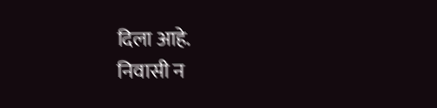दिला आहे.
निवासी न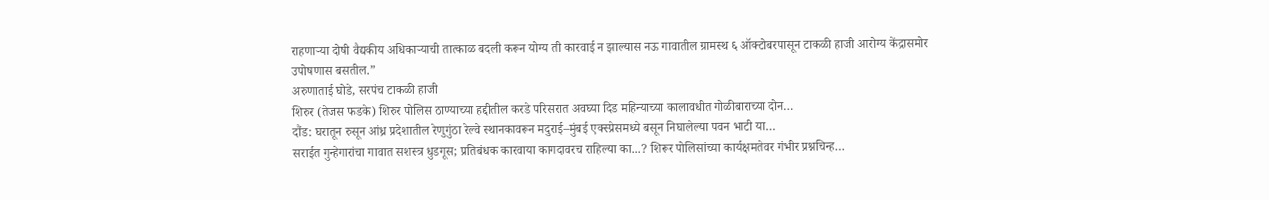राहणाऱ्या दोषी वैद्यकीय अधिकाऱ्याची तात्काळ बदली करून योग्य ती कारवाई न झाल्यास नऊ गावातील ग्रामस्थ ६ ऑक्टोबरपासून टाकळी हाजी आरोग्य केंद्रासमोर उपोषणास बसतील.”
अरुणाताई घोडे, सरपंच टाकळी हाजी
शिरुर (तेजस फडके) शिरुर पोलिस ठाण्याच्या हद्दीतील करडे परिसरात अवघ्या दिड महिन्याच्या कालावधीत गोळीबाराच्या दोन…
दौंड: घरातून रुसून आंध्र प्रदेशातील रेणुगुंठा रेल्वे स्थानकावरून मदुराई–मुंबई एक्स्प्रेसमध्ये बसून निघालेल्या पवन भाटी या…
सराईत गुन्हेगारांचा गावात सशस्त्र धुडगूस; प्रतिबंधक कारवाया कागदावरच राहिल्या का...? शिरूर पोलिसांच्या कार्यक्षमतेवर गंभीर प्रश्नचिन्ह…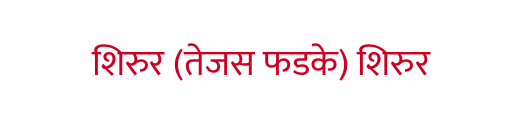शिरुर (तेजस फडके) शिरुर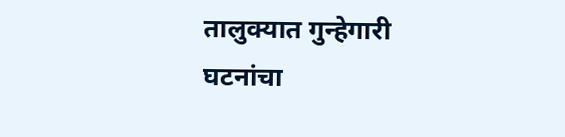तालुक्यात गुन्हेगारी घटनांचा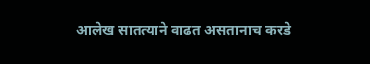आलेख सातत्याने वाढत असतानाच करडे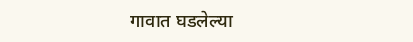गावात घडलेल्या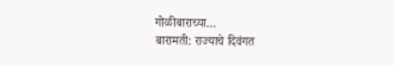गोळीबाराच्या…
बारामती: राज्याचे दिवंगत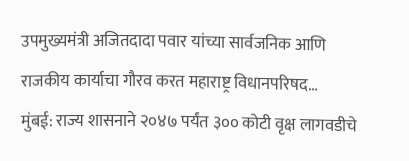उपमुख्यमंत्री अजितदादा पवार यांच्या सार्वजनिक आणि राजकीय कार्याचा गौरव करत महाराष्ट्र विधानपरिषद…
मुंबई: राज्य शासनाने २०४७ पर्यंत ३०० कोटी वृक्ष लागवडीचे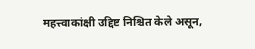महत्त्वाकांक्षी उद्दिष्ट निश्चित केले असून,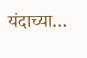यंदाच्या…